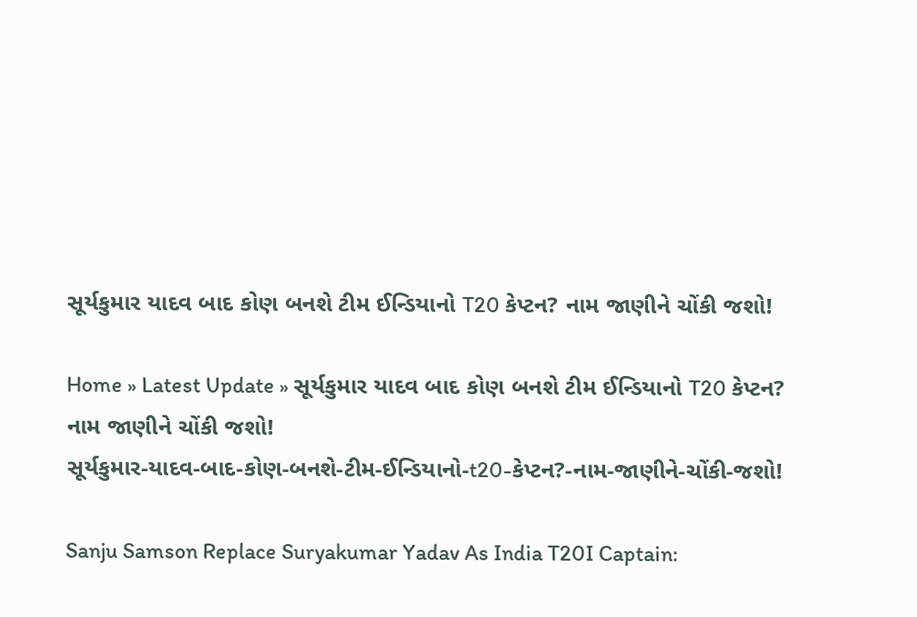સૂર્યકુમાર યાદવ બાદ કોણ બનશે ટીમ ઈન્ડિયાનો T20 કેપ્ટન? નામ જાણીને ચોંકી જશો!

Home » Latest Update » સૂર્યકુમાર યાદવ બાદ કોણ બનશે ટીમ ઈન્ડિયાનો T20 કેપ્ટન? નામ જાણીને ચોંકી જશો!
સૂર્યકુમાર-યાદવ-બાદ-કોણ-બનશે-ટીમ-ઈન્ડિયાનો-t20-કેપ્ટન?-નામ-જાણીને-ચોંકી-જશો!

Sanju Samson Replace Suryakumar Yadav As India T20I Captain: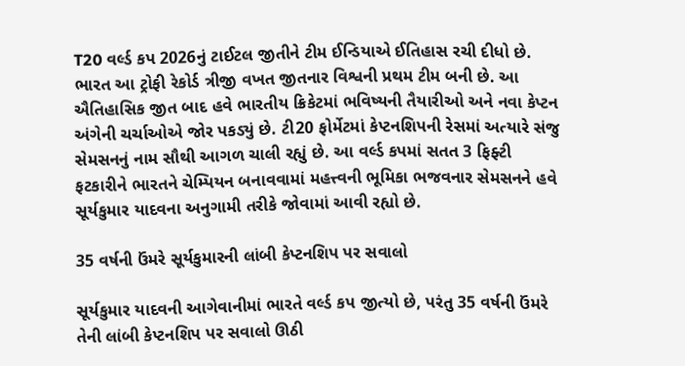T20 વર્લ્ડ કપ 2026નું ટાઈટલ જીતીને ટીમ ઈન્ડિયાએ ઈતિહાસ રચી દીધો છે. ભારત આ ટ્રોફી રેકોર્ડ ત્રીજી વખત જીતનાર વિશ્વની પ્રથમ ટીમ બની છે. આ ઐતિહાસિક જીત બાદ હવે ભારતીય ક્રિકેટમાં ભવિષ્યની તૈયારીઓ અને નવા કેપ્ટન અંગેની ચર્ચાઓએ જોર પકડ્યું છે. ટી20 ફોર્મેટમાં કેપ્ટનશિપની રેસમાં અત્યારે સંજુ સેમસનનું નામ સૌથી આગળ ચાલી રહ્યું છે. આ વર્લ્ડ કપમાં સતત 3 ફિફ્ટી ફટકારીને ભારતને ચેમ્પિયન બનાવવામાં મહત્ત્વની ભૂમિકા ભજવનાર સેમસનને હવે સૂર્યકુમાર યાદવના અનુગામી તરીકે જોવામાં આવી રહ્યો છે.

35 વર્ષની ઉંમરે સૂર્યકુમારની લાંબી કેપ્ટનશિપ પર સવાલો

સૂર્યકુમાર યાદવની આગેવાનીમાં ભારતે વર્લ્ડ કપ જીત્યો છે, પરંતુ 35 વર્ષની ઉંમરે તેની લાંબી કેપ્ટનશિપ પર સવાલો ઊઠી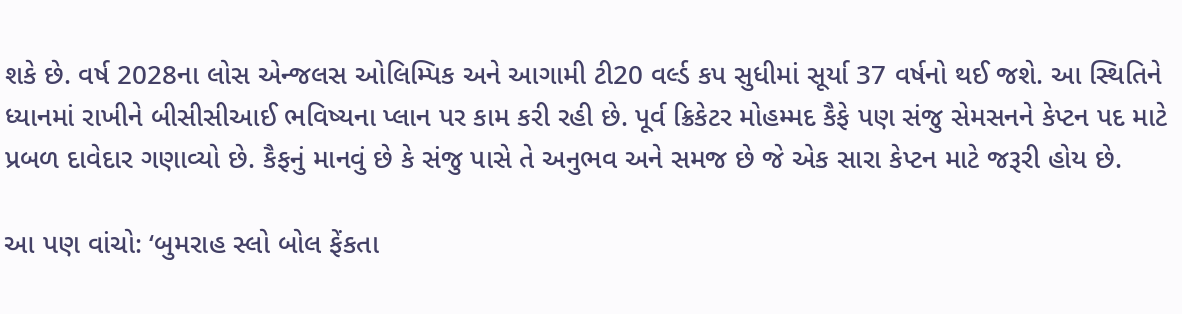શકે છે. વર્ષ 2028ના લોસ એન્જલસ ઓલિમ્પિક અને આગામી ટી20 વર્લ્ડ કપ સુધીમાં સૂર્યા 37 વર્ષનો થઈ જશે. આ સ્થિતિને ધ્યાનમાં રાખીને બીસીસીઆઈ ભવિષ્યના પ્લાન પર કામ કરી રહી છે. પૂર્વ ક્રિકેટર મોહમ્મદ કૈફે પણ સંજુ સેમસનને કેપ્ટન પદ માટે પ્રબળ દાવેદાર ગણાવ્યો છે. કૈફનું માનવું છે કે સંજુ પાસે તે અનુભવ અને સમજ છે જે એક સારા કેપ્ટન માટે જરૂરી હોય છે.

આ પણ વાંચો: ‘બુમરાહ સ્લો બોલ ફેંકતા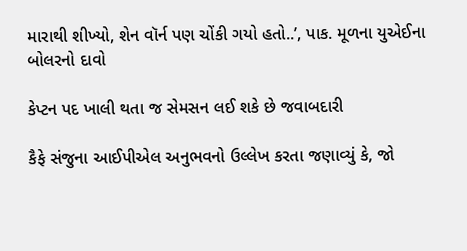મારાથી શીખ્યો, શેન વૉર્ન પણ ચોંકી ગયો હતો..’, પાક. મૂળના યુએઈના બોલરનો દાવો

કેપ્ટન પદ ખાલી થતા જ સેમસન લઈ શકે છે જવાબદારી

કૈફે સંજુના આઈપીએલ અનુભવનો ઉલ્લેખ કરતા જણાવ્યું કે, જો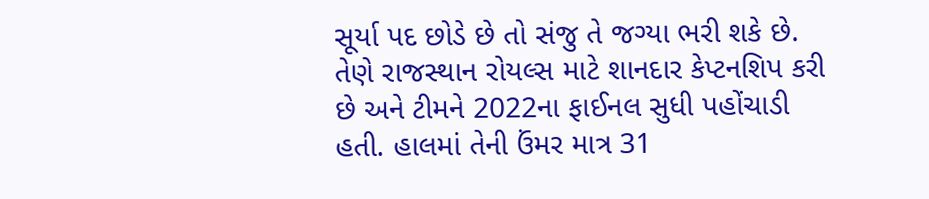સૂર્યા પદ છોડે છે તો સંજુ તે જગ્યા ભરી શકે છે. તેણે રાજસ્થાન રોયલ્સ માટે શાનદાર કેપ્ટનશિપ કરી છે અને ટીમને 2022ના ફાઈનલ સુધી પહોંચાડી હતી. હાલમાં તેની ઉંમર માત્ર 31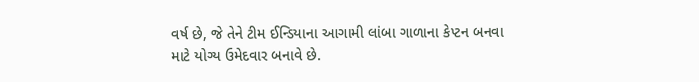વર્ષ છે, જે તેને ટીમ ઈન્ડિયાના આગામી લાંબા ગાળાના કેપ્ટન બનવા માટે યોગ્ય ઉમેદવાર બનાવે છે.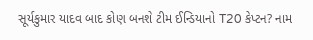સૂર્યકુમાર યાદવ બાદ કોણ બનશે ટીમ ઈન્ડિયાનો T20 કેપ્ટન? નામ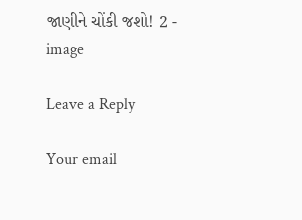જાણીને ચોંકી જશો! 2 - image

Leave a Reply

Your email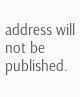address will not be published.